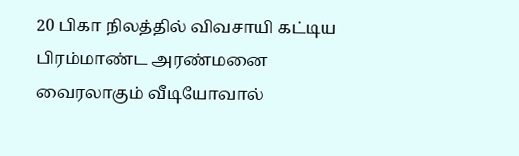20 பிகா நிலத்தில் விவசாயி கட்டிய பிரம்மாண்ட அரண்மனை வைரலாகும் வீடியோவால்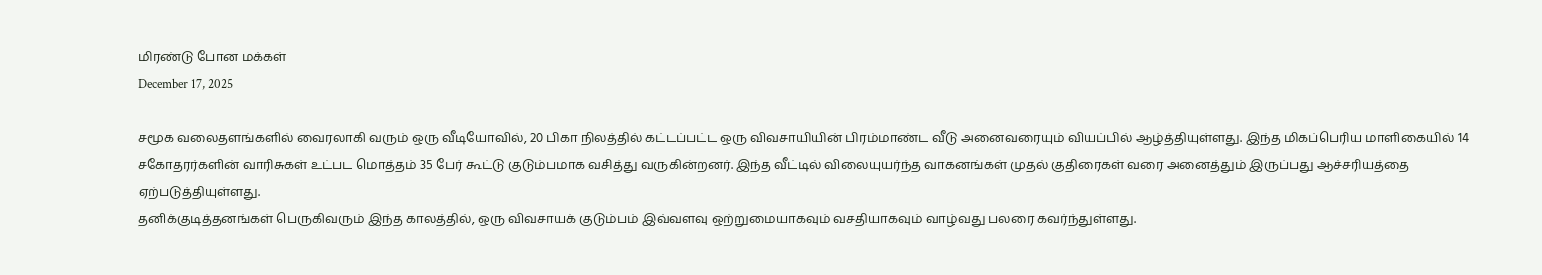மிரண்டு போன மக்கள்
December 17, 2025

சமூக வலைதளங்களில் வைரலாகி வரும் ஒரு வீடியோவில், 20 பிகா நிலத்தில் கட்டப்பட்ட ஒரு விவசாயியின் பிரம்மாண்ட வீடு அனைவரையும் வியப்பில் ஆழ்த்தியுள்ளது. இந்த மிகப்பெரிய மாளிகையில் 14 சகோதரர்களின் வாரிசுகள் உட்பட மொத்தம் 35 பேர் கூட்டு குடும்பமாக வசித்து வருகின்றனர். இந்த வீட்டில் விலையுயர்ந்த வாகனங்கள் முதல் குதிரைகள் வரை அனைத்தும் இருப்பது ஆச்சரியத்தை ஏற்படுத்தியுள்ளது.
தனிக்குடித்தனங்கள் பெருகிவரும் இந்த காலத்தில், ஒரு விவசாயக் குடும்பம் இவ்வளவு ஒற்றுமையாகவும் வசதியாகவும் வாழ்வது பலரை கவர்ந்துள்ளது.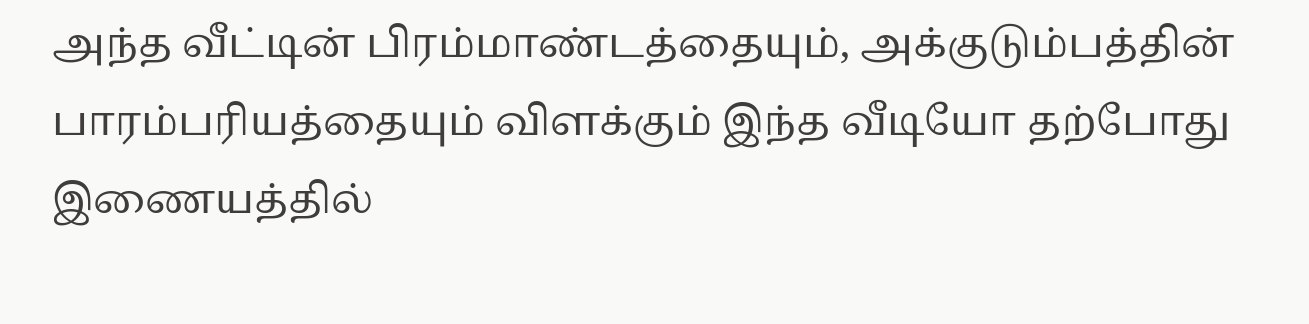அந்த வீட்டின் பிரம்மாண்டத்தையும், அக்குடும்பத்தின் பாரம்பரியத்தையும் விளக்கும் இந்த வீடியோ தற்போது இணையத்தில்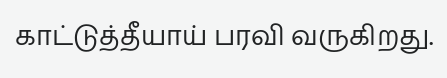காட்டுத்தீயாய் பரவி வருகிறது.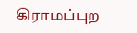கிராமப்புற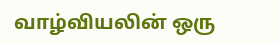வாழ்வியலின் ஒரு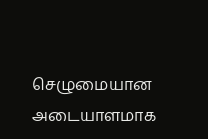செழுமையான அடையாளமாக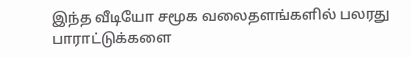இந்த வீடியோ சமூக வலைதளங்களில் பலரது பாராட்டுக்களை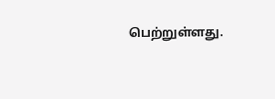பெற்றுள்ளது.